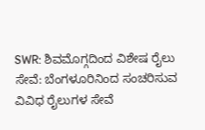SWR: ಶಿವಮೊಗ್ಗದಿಂದ ವಿಶೇಷ ರೈಲು ಸೇವೆ: ಬೆಂಗಳೂರಿನಿಂದ ಸಂಚರಿಸುವ ವಿವಿಧ ರೈಲುಗಳ ಸೇವೆ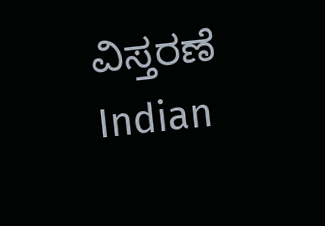ವಿಸ್ತರಣೆ
Indian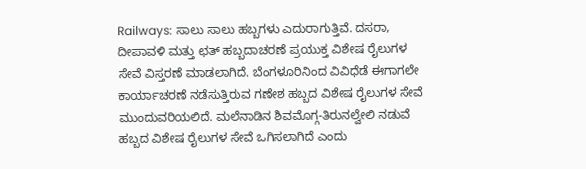Railways: ಸಾಲು ಸಾಲು ಹಬ್ಬಗಳು ಎದುರಾಗುತ್ತಿವೆ. ದಸರಾ, ದೀಪಾವಳಿ ಮತ್ತು ಛತ್ ಹಬ್ಬದಾಚರಣೆ ಪ್ರಯುಕ್ತ ವಿಶೇಷ ರೈಲುಗಳ ಸೇವೆ ವಿಸ್ತರಣೆ ಮಾಡಲಾಗಿದೆ. ಬೆಂಗಳೂರಿನಿಂದ ವಿವಿಧೆಡೆ ಈಗಾಗಲೇ ಕಾರ್ಯಾಚರಣೆ ನಡೆಸುತ್ತಿರುವ ಗಣೇಶ ಹಬ್ಬದ ವಿಶೇಷ ರೈಲುಗಳ ಸೇವೆ ಮುಂದುವರಿಯಲಿದೆ. ಮಲೆನಾಡಿನ ಶಿವಮೊಗ್ಗ-ತಿರುನಲ್ವೇಲಿ ನಡುವೆ ಹಬ್ಬದ ವಿಶೇಷ ರೈಲುಗಳ ಸೇವೆ ಒಗಿಸಲಾಗಿದೆ ಎಂದು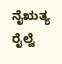ನೈಋತ್ಯ ರೈಲ್ವೆ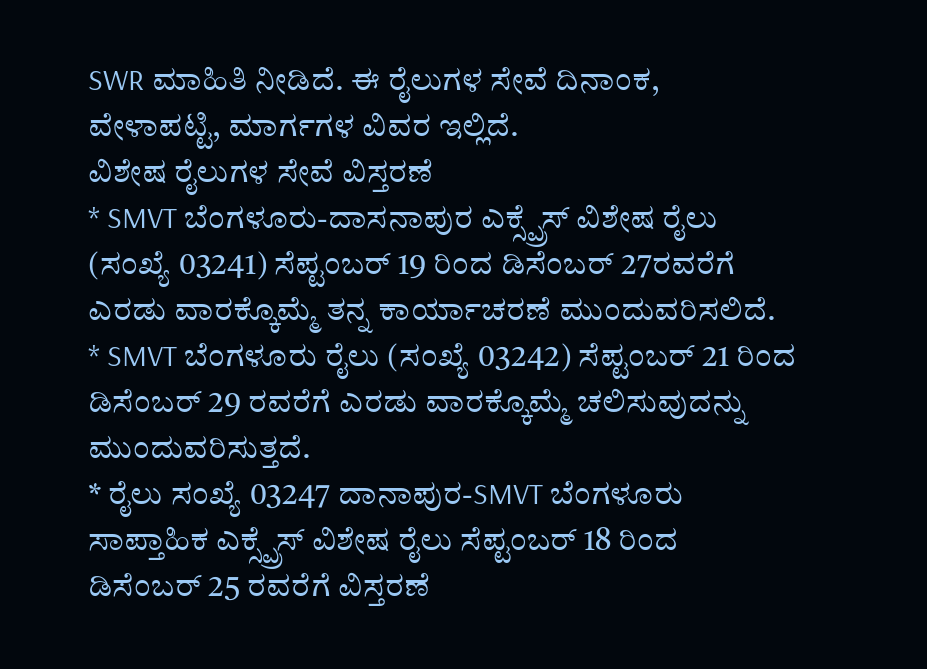SWR ಮಾಹಿತಿ ನೀಡಿದೆ. ಈ ರೈಲುಗಳ ಸೇವೆ ದಿನಾಂಕ, ವೇಳಾಪಟ್ಟಿ, ಮಾರ್ಗಗಳ ವಿವರ ಇಲ್ಲಿದೆ.
ವಿಶೇಷ ರೈಲುಗಳ ಸೇವೆ ವಿಸ್ತರಣೆ
* SMVT ಬೆಂಗಳೂರು-ದಾಸನಾಪುರ ಎಕ್ಸ್ಪ್ರೆಸ್ ವಿಶೇಷ ರೈಲು (ಸಂಖ್ಯೆ 03241) ಸೆಪ್ಟಂಬರ್ 19 ರಿಂದ ಡಿಸೆಂಬರ್ 27ರವರೆಗೆ ಎರಡು ವಾರಕ್ಕೊಮ್ಮೆ ತನ್ನ ಕಾರ್ಯಾಚರಣೆ ಮುಂದುವರಿಸಲಿದೆ.
* SMVT ಬೆಂಗಳೂರು ರೈಲು (ಸಂಖ್ಯೆ 03242) ಸೆಪ್ಟಂಬರ್ 21 ರಿಂದ ಡಿಸೆಂಬರ್ 29 ರವರೆಗೆ ಎರಡು ವಾರಕ್ಕೊಮ್ಮೆ ಚಲಿಸುವುದನ್ನು ಮುಂದುವರಿಸುತ್ತದೆ.
* ರೈಲು ಸಂಖ್ಯೆ 03247 ದಾನಾಪುರ-SMVT ಬೆಂಗಳೂರು ಸಾಪ್ತಾಹಿಕ ಎಕ್ಸ್ಪ್ರೆಸ್ ವಿಶೇಷ ರೈಲು ಸೆಪ್ಟಂಬರ್ 18 ರಿಂದ ಡಿಸೆಂಬರ್ 25 ರವರೆಗೆ ವಿಸ್ತರಣೆ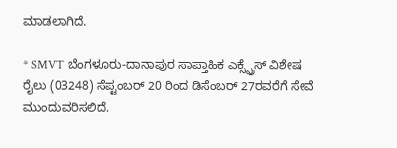ಮಾಡಲಾಗಿದೆ.

* SMVT ಬೆಂಗಳೂರು-ದಾನಾಪುರ ಸಾಪ್ತಾಹಿಕ ಎಕ್ಸ್ಪ್ರೆಸ್ ವಿಶೇಷ ರೈಲು (03248) ಸೆಪ್ಟಂಬರ್ 20 ರಿಂದ ಡಿಸೆಂಬರ್ 27ರವರೆಗೆ ಸೇವೆ ಮುಂದುವರಿಸಲಿದೆ.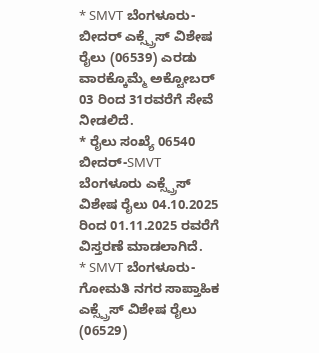* SMVT ಬೆಂಗಳೂರು-ಬೀದರ್ ಎಕ್ಸ್ಪ್ರೆಸ್ ವಿಶೇಷ ರೈಲು (06539) ಎರಡು ವಾರಕ್ಕೊಮ್ಮೆ ಅಕ್ಟೋಬರ್ 03 ರಿಂದ 31ರವರೆಗೆ ಸೇವೆ ನೀಡಲಿದೆ.
* ರೈಲು ಸಂಖ್ಯೆ 06540 ಬೀದರ್-SMVT ಬೆಂಗಳೂರು ಎಕ್ಸ್ಪ್ರೆಸ್ ವಿಶೇಷ ರೈಲು 04.10.2025 ರಿಂದ 01.11.2025 ರವರೆಗೆ ವಿಸ್ತರಣೆ ಮಾಡಲಾಗಿದೆ.
* SMVT ಬೆಂಗಳೂರು-ಗೋಮತಿ ನಗರ ಸಾಪ್ತಾಹಿಕ ಎಕ್ಸ್ಪ್ರೆಸ್ ವಿಶೇಷ ರೈಲು (06529)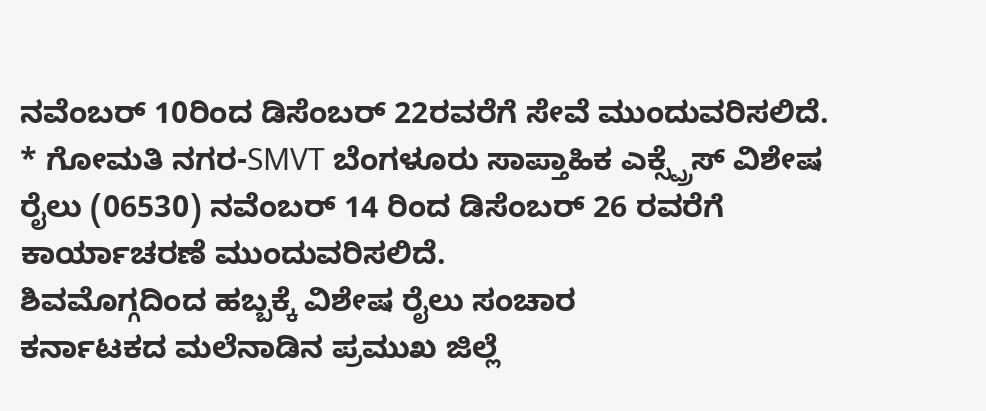ನವೆಂಬರ್ 10ರಿಂದ ಡಿಸೆಂಬರ್ 22ರವರೆಗೆ ಸೇವೆ ಮುಂದುವರಿಸಲಿದೆ.
* ಗೋಮತಿ ನಗರ-SMVT ಬೆಂಗಳೂರು ಸಾಪ್ತಾಹಿಕ ಎಕ್ಸ್ಪ್ರೆಸ್ ವಿಶೇಷ ರೈಲು (06530) ನವೆಂಬರ್ 14 ರಿಂದ ಡಿಸೆಂಬರ್ 26 ರವರೆಗೆ ಕಾರ್ಯಾಚರಣೆ ಮುಂದುವರಿಸಲಿದೆ.
ಶಿವಮೊಗ್ಗದಿಂದ ಹಬ್ಬಕ್ಕೆ ವಿಶೇಷ ರೈಲು ಸಂಚಾರ
ಕರ್ನಾಟಕದ ಮಲೆನಾಡಿನ ಪ್ರಮುಖ ಜಿಲ್ಲೆ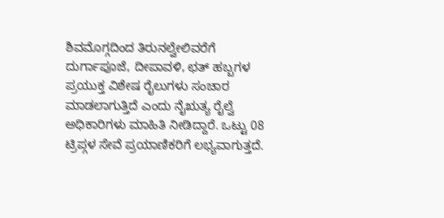ಶಿವಮೊಗ್ಗದಿಂದ ತಿರುನಲ್ವೇಲಿವರೆಗೆ ದುರ್ಗಾಪೂಜೆ, ದೀಪಾವಳಿ, ಛತ್ ಹಬ್ಬಗಳ ಪ್ರಯುಕ್ತ ವಿಶೇಷ ರೈಲುಗಳು ಸಂಚಾರ ಮಾಡಲಾಗುತ್ತಿದೆ ಎಂದು ನೈಋತ್ಯ ರೈಲ್ವೆ ಅಧಿಕಾರಿಗಳು ಮಾಹಿತಿ ನೀಡಿದ್ದಾರೆ. ಒಟ್ಟು 08 ಟ್ರಿಪ್ಗಳ ಸೇವೆ ಪ್ರಯಾಣಿಕರಿಗೆ ಲಭ್ಯವಾಗುತ್ತದೆ.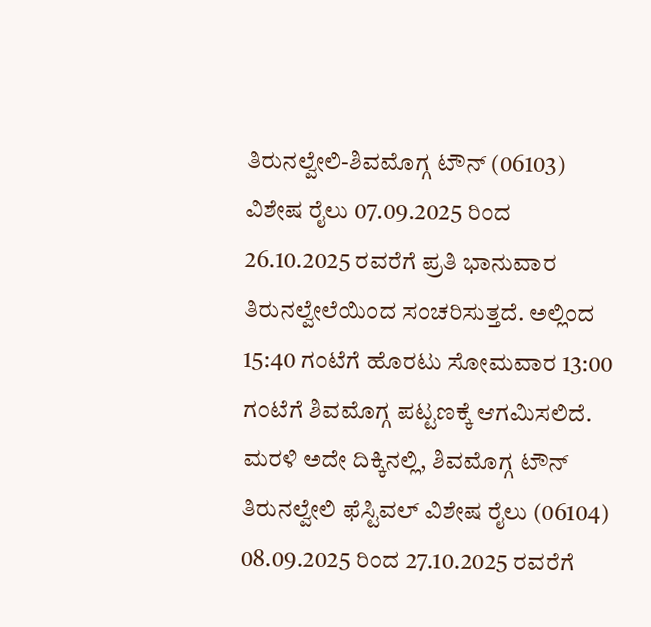ತಿರುನಲ್ವೇಲಿ-ಶಿವಮೊಗ್ಗ ಟೌನ್ (06103) ವಿಶೇಷ ರೈಲು 07.09.2025 ರಿಂದ 26.10.2025 ರವರೆಗೆ ಪ್ರತಿ ಭಾನುವಾರ ತಿರುನಲ್ವೇಲೆಯಿಂದ ಸಂಚರಿಸುತ್ತದೆ. ಅಲ್ಲಿಂದ 15:40 ಗಂಟೆಗೆ ಹೊರಟು ಸೋಮವಾರ 13:00 ಗಂಟೆಗೆ ಶಿವಮೊಗ್ಗ ಪಟ್ಟಣಕ್ಕೆ ಆಗಮಿಸಲಿದೆ. ಮರಳಿ ಅದೇ ದಿಕ್ಕಿನಲ್ಲಿ, ಶಿವಮೊಗ್ಗ ಟೌನ್ ತಿರುನಲ್ವೇಲಿ ಫೆಸ್ಟಿವಲ್ ವಿಶೇಷ ರೈಲು (06104) 08.09.2025 ರಿಂದ 27.10.2025 ರವರೆಗೆ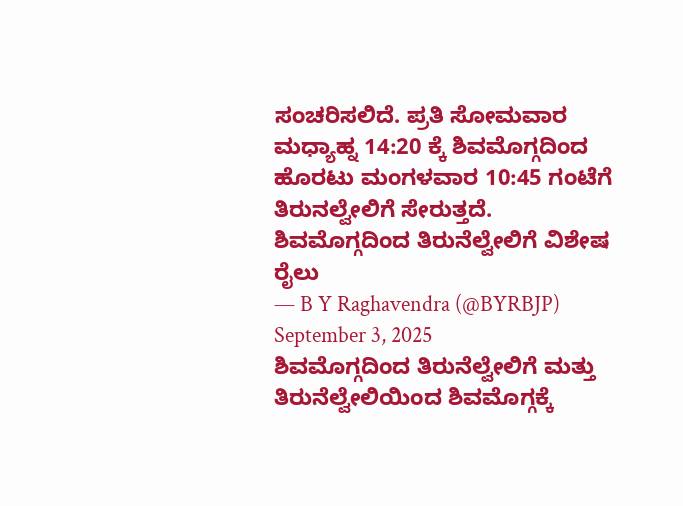ಸಂಚರಿಸಲಿದೆ. ಪ್ರತಿ ಸೋಮವಾರ ಮಧ್ಯಾಹ್ನ 14:20 ಕ್ಕೆ ಶಿವಮೊಗ್ಗದಿಂದ ಹೊರಟು ಮಂಗಳವಾರ 10:45 ಗಂಟೆಗೆ ತಿರುನಲ್ವೇಲಿಗೆ ಸೇರುತ್ತದೆ.
ಶಿವಮೊಗ್ಗದಿಂದ ತಿರುನೆಲ್ವೇಲಿಗೆ ವಿಶೇಷ ರೈಲು
— B Y Raghavendra (@BYRBJP) September 3, 2025
ಶಿವಮೊಗ್ಗದಿಂದ ತಿರುನೆಲ್ವೇಲಿಗೆ ಮತ್ತು ತಿರುನೆಲ್ವೇಲಿಯಿಂದ ಶಿವಮೊಗ್ಗಕ್ಕೆ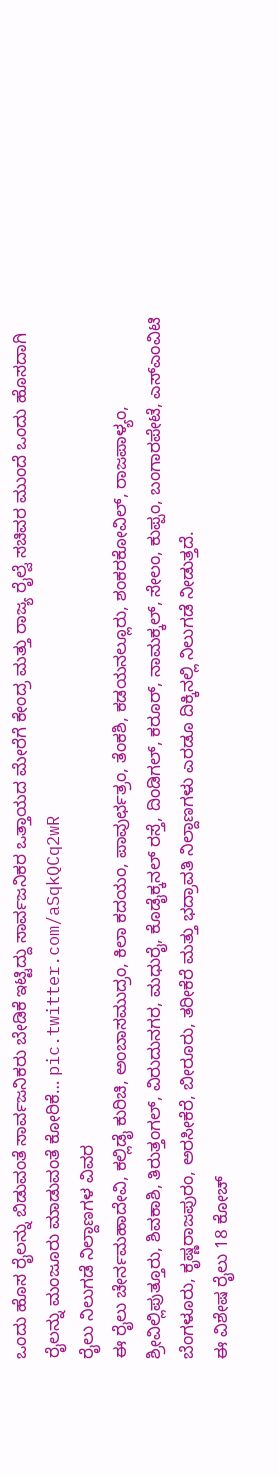ಒಂದು ಹೊಸ ರೈಲನ್ನು ಬಿಡುವಂತೆ ಸಾರ್ವಜನಿಕರು ಬೇಡಿಕೆ ಇಟ್ಟಿದ್ದು ಸಾರ್ವಜನಿಕರ ಒತ್ತಾಯದ ಮೇರೆಗೆ ಕೇಂದ್ರ ಮತ್ತು ರಾಜ್ಯ ರೈಲ್ವೆ ಸಚಿವರ ಮುಂದೆ ಒಂದು ಹೊಸದಾಗಿ ರೈಲನ್ನು ಮಂಜೂರು ಮಾಡುವಂತೆ ಕೋರಿಕೆ… pic.twitter.com/aSqkQCq2wR
ರೈಲು ನಿಲುಗಡೆ ನಿಲ್ದಾಣಗಳ ವಿವರ
ಈ ರೈಲು ಚೇರ್ನಮಹಾದೇವಿ, ಕಲ್ಲಿಡೈ ಕುರಿಚಿ, ಅಂಬಾಸಮುದ್ರಂ, ಕಿಲಾ ಕದಯಂ, ಪಾವುರ್ಛತ್ರಂ, ತೆಂಕಶಿ, ಕಡಯನಲ್ಲೂರು, ಶಂಕರಕೋವಿಲ್, ರಾಜಪಾಳ್ಯಂ, ಶ್ರೀವಿಲ್ಲಿಪುತ್ತೂರು, ಶಿವಕಾಶಿ, ತಿರುತ್ತಂಗಲ್, ವಿರುದುನಗರ, ಮಧುರೈ, ಕೊಡೈಕ್ಕನಲ್ ರಸ್ತೆ, ದಿಂಡಿಗಲ್, ಕರೂರ್, ನಾಮಕ್ಕಲ್, ಸೇಲಂ, ಕುಪ್ಪಂ, ಬಂಗಾರಪೇಟೆ, ಎಸ್ಎಂವಿಟಿ ಬೆಂಗಳೂರು, ಕೃಷ್ಣರಾಜಪುರಂ, ಅರಸೀಕೆರೆ, ಬೀರೂರು, ತರೀಕೆರೆ ಮತ್ತು ಭದ್ರಾವತಿ ನಿಲ್ದಾಣಗಳು ಎರಡೂ ದಿಕ್ಕಿನಲ್ಲಿ ನಿಲುಗಡೆ ನೀಡುತ್ತದೆ.
ಈ ವಿಶೇಷ ರೈಲು 18 ಕೋಚ್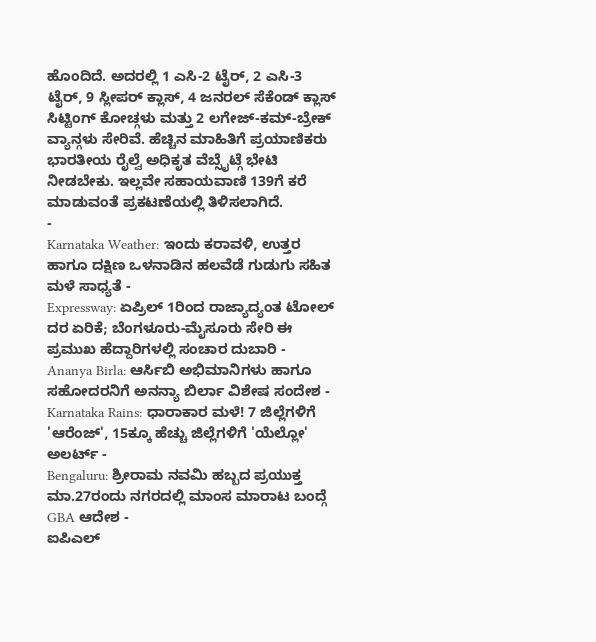ಹೊಂದಿದೆ. ಅದರಲ್ಲಿ 1 ಎಸಿ-2 ಟೈರ್, 2 ಎಸಿ-3 ಟೈರ್, 9 ಸ್ಲೀಪರ್ ಕ್ಲಾಸ್, 4 ಜನರಲ್ ಸೆಕೆಂಡ್ ಕ್ಲಾಸ್ ಸಿಟ್ಟಿಂಗ್ ಕೋಚ್ಗಳು ಮತ್ತು 2 ಲಗೇಜ್-ಕಮ್-ಬ್ರೇಕ್ ವ್ಯಾನ್ಗಳು ಸೇರಿವೆ. ಹೆಚ್ಚಿನ ಮಾಹಿತಿಗೆ ಪ್ರಯಾಣಿಕರು ಭಾರತೀಯ ರೈಲ್ವೆ ಅಧಿಕೃತ ವೆಬ್ಸೈಟ್ಗೆ ಭೇಟಿ ನೀಡಬೇಕು. ಇಲ್ಲವೇ ಸಹಾಯವಾಣಿ 139ಗೆ ಕರೆ ಮಾಡುವಂತೆ ಪ್ರಕಟಣೆಯಲ್ಲಿ ತಿಳಿಸಲಾಗಿದೆ.
-
Karnataka Weather: ಇಂದು ಕರಾವಳಿ, ಉತ್ತರ ಹಾಗೂ ದಕ್ಷಿಣ ಒಳನಾಡಿನ ಹಲವೆಡೆ ಗುಡುಗು ಸಹಿತ ಮಳೆ ಸಾಧ್ಯತೆ -
Expressway: ಏಪ್ರಿಲ್ 1ರಿಂದ ರಾಜ್ಯಾದ್ಯಂತ ಟೋಲ್ ದರ ಏರಿಕೆ; ಬೆಂಗಳೂರು-ಮೈಸೂರು ಸೇರಿ ಈ ಪ್ರಮುಖ ಹೆದ್ದಾರಿಗಳಲ್ಲಿ ಸಂಚಾರ ದುಬಾರಿ -
Ananya Birla: ಆರ್ಸಿಬಿ ಅಭಿಮಾನಿಗಳು ಹಾಗೂ ಸಹೋದರನಿಗೆ ಅನನ್ಯಾ ಬಿರ್ಲಾ ವಿಶೇಷ ಸಂದೇಶ -
Karnataka Rains: ಧಾರಾಕಾರ ಮಳೆ! 7 ಜಿಲ್ಲೆಗಳಿಗೆ 'ಆರೆಂಜ್', 15ಕ್ಕೂ ಹೆಚ್ಚು ಜಿಲ್ಲೆಗಳಿಗೆ 'ಯೆಲ್ಲೋ' ಅಲರ್ಟ್ -
Bengaluru: ಶ್ರೀರಾಮ ನವಮಿ ಹಬ್ಬದ ಪ್ರಯುಕ್ತ ಮಾ.27ರಂದು ನಗರದಲ್ಲಿ ಮಾಂಸ ಮಾರಾಟ ಬಂದ್ಗೆ GBA ಆದೇಶ -
ಐಪಿಎಲ್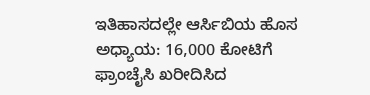ಇತಿಹಾಸದಲ್ಲೇ ಆರ್ಸಿಬಿಯ ಹೊಸ ಅಧ್ಯಾಯ: 16,000 ಕೋಟಿಗೆ ಫ್ರಾಂಚೈಸಿ ಖರೀದಿಸಿದ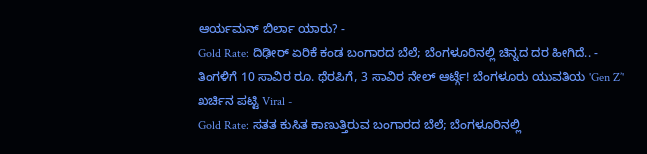ಆರ್ಯಮನ್ ಬಿರ್ಲಾ ಯಾರು? -
Gold Rate: ದಿಢೀರ್ ಏರಿಕೆ ಕಂಡ ಬಂಗಾರದ ಬೆಲೆ; ಬೆಂಗಳೂರಿನಲ್ಲಿ ಚಿನ್ನದ ದರ ಹೀಗಿದೆ.. -
ತಿಂಗಳಿಗೆ 10 ಸಾವಿರ ರೂ. ಥೆರಪಿಗೆ, 3 ಸಾವಿರ ನೇಲ್ ಆರ್ಟ್ಗೆ! ಬೆಂಗಳೂರು ಯುವತಿಯ 'Gen Z’' ಖರ್ಚಿನ ಪಟ್ಟಿ Viral -
Gold Rate: ಸತತ ಕುಸಿತ ಕಾಣುತ್ತಿರುವ ಬಂಗಾರದ ಬೆಲೆ; ಬೆಂಗಳೂರಿನಲ್ಲಿ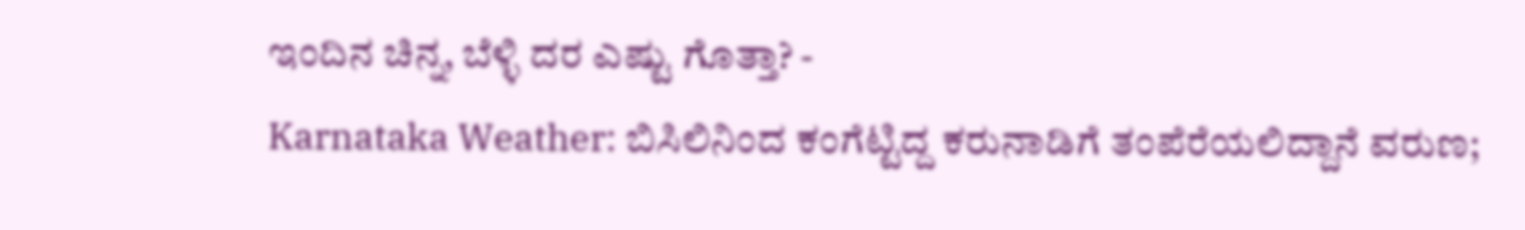ಇಂದಿನ ಚಿನ್ನ, ಬೆಳ್ಳಿ ದರ ಎಷ್ಟು ಗೊತ್ತಾ? -
Karnataka Weather: ಬಿಸಿಲಿನಿಂದ ಕಂಗೆಟ್ಟಿದ್ದ ಕರುನಾಡಿಗೆ ತಂಪೆರೆಯಲಿದ್ದಾನೆ ವರುಣ;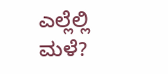ಎಲ್ಲೆಲ್ಲಿ ಮಳೆ?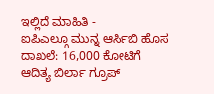ಇಲ್ಲಿದೆ ಮಾಹಿತಿ -
ಐಪಿಎಲ್ಗೂ ಮುನ್ನ ಆರ್ಸಿಬಿ ಹೊಸ ದಾಖಲೆ: 16,000 ಕೋಟಿಗೆ ಆದಿತ್ಯ ಬಿರ್ಲಾ ಗ್ರೂಪ್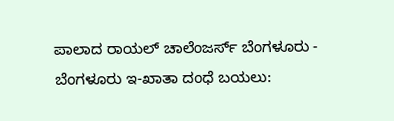ಪಾಲಾದ ರಾಯಲ್ ಚಾಲೆಂಜರ್ಸ್ ಬೆಂಗಳೂರು -
ಬೆಂಗಳೂರು ಇ-ಖಾತಾ ದಂಧೆ ಬಯಲು: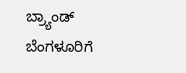ಬ್ರ್ಯಾಂಡ್ ಬೆಂಗಳೂರಿಗೆ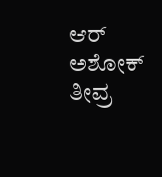ಆರ್ ಅಶೋಕ್ ತೀವ್ರ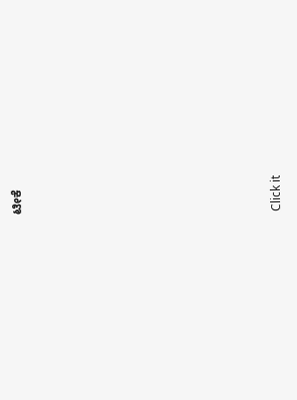ಟೀಕೆ











Click it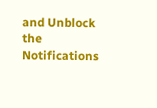and Unblock the Notifications